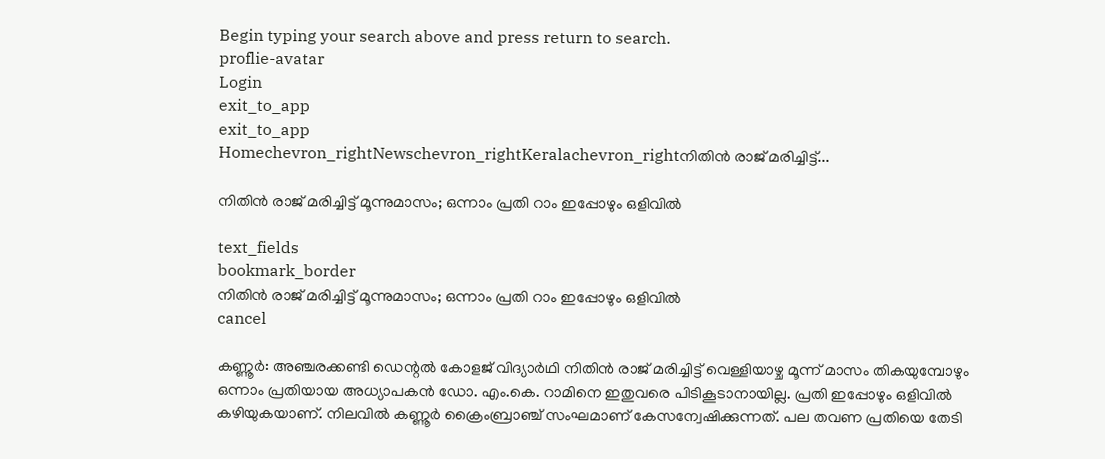Begin typing your search above and press return to search.
proflie-avatar
Login
exit_to_app
exit_to_app
Homechevron_rightNewschevron_rightKeralachevron_rightനിതിൻ രാജ് മരിച്ചിട്ട്...

നിതിൻ രാജ് മരിച്ചിട്ട് മൂന്നുമാസം; ഒന്നാം പ്രതി റാം ഇപ്പോഴും ഒളിവിൽ

text_fields
bookmark_border
നിതിൻ രാജ് മരിച്ചിട്ട് മൂന്നുമാസം; ഒന്നാം പ്രതി റാം ഇപ്പോഴും ഒളിവിൽ
cancel

കണ്ണൂർ: അഞ്ചരക്കണ്ടി ഡെന്റൽ കോളജ് വിദ്യാർഥി നിതിൻ രാജ് മരിച്ചിട്ട് വെള്ളിയാഴ്ച മൂന്ന് മാസം തികയുമ്പോഴും ഒന്നാം പ്രതിയായ അധ്യാപകൻ ഡോ. എം.കെ. റാമിനെ ഇതുവരെ പിടികൂടാനായില്ല. പ്രതി ഇപ്പോഴും ഒളിവിൽ കഴിയുകയാണ്. നിലവിൽ കണ്ണൂർ ക്രൈംബ്രാഞ്ച് സംഘമാണ് കേസന്വേഷിക്കുന്നത്. പല തവണ പ്രതിയെ തേടി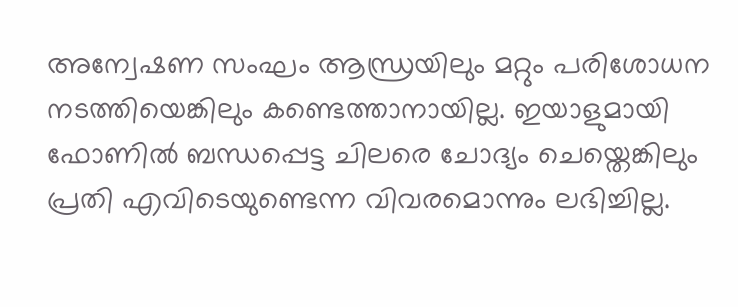അന്വേഷണ സംഘം ആന്ധ്രയിലും മറ്റും പരിശോധന നടത്തിയെങ്കിലും കണ്ടെത്താനായില്ല. ഇയാളുമായി ഫോണിൽ ബന്ധപ്പെട്ട ചിലരെ ചോദ്യം ചെയ്തെങ്കിലും പ്രതി എവിടെയുണ്ടെന്ന വിവരമൊന്നും ലഭിച്ചില്ല.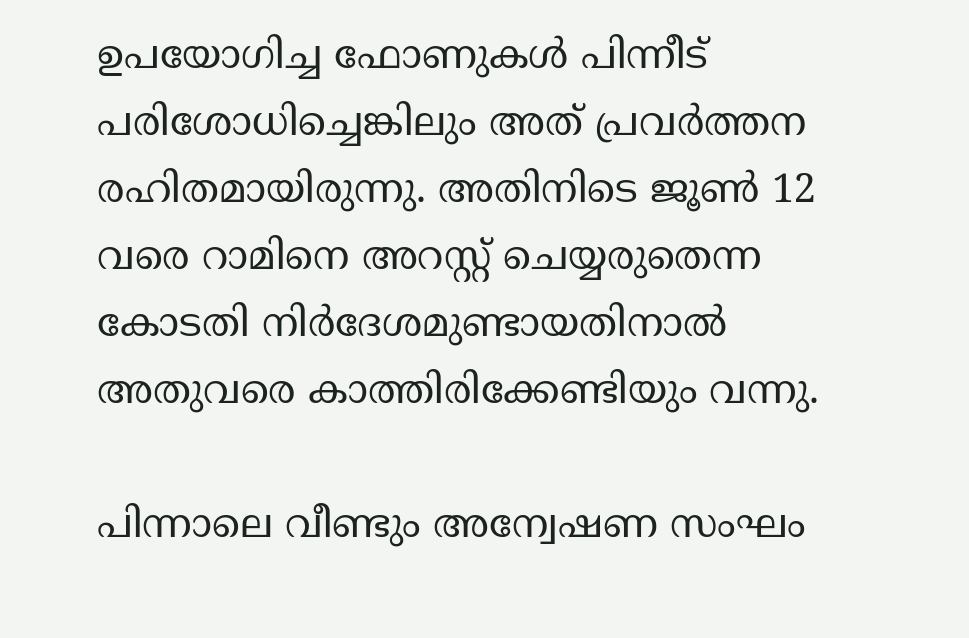ഉപയോഗിച്ച ഫോണുകൾ പിന്നീട് പരിശോധിച്ചെങ്കിലും അത് പ്രവർത്തന രഹിതമായിരുന്നു. അതിനിടെ ജൂൺ 12 വരെ റാമിനെ അറസ്റ്റ് ചെയ്യരുതെന്ന കോടതി നിർദേശമുണ്ടായതിനാൽ അതുവരെ കാത്തിരിക്കേണ്ടിയും വന്നു.

പിന്നാലെ വീണ്ടും അന്വേഷണ സംഘം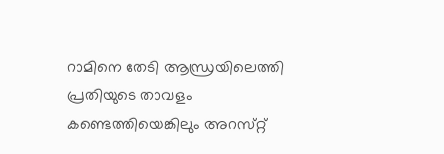റാമിനെ തേടി ആന്ധ്രയിലെത്തി പ്രതിയുടെ താവളം കണ്ടെത്തിയെങ്കിലും അറസ്‌റ്റ്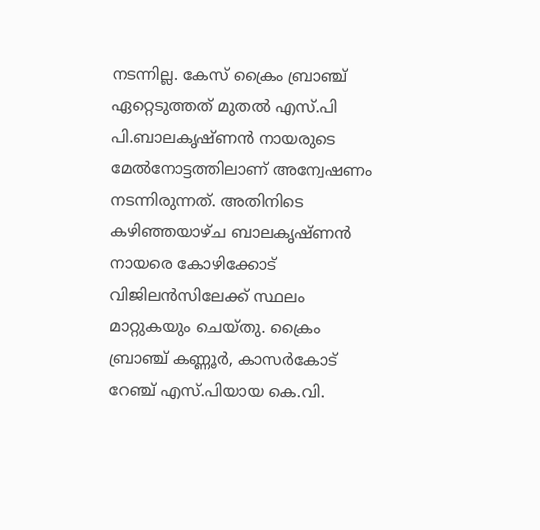നടന്നില്ല. കേസ് ക്രൈം ബ്രാഞ്ച് ഏറ്റെടുത്തത് മുതൽ എസ്.പി പി.ബാലകൃഷ്ണൻ നായരുടെ മേൽനോട്ടത്തിലാണ് അന്വേഷണം നടന്നിരുന്നത്. അതിനിടെ കഴിഞ്ഞയാഴ്ച ബാലകൃഷ്ണൻ നായരെ കോഴിക്കോട് വിജിലൻസിലേക്ക് സ്ഥലം മാറ്റുകയും ചെയ്തു. ക്രൈം ബ്രാഞ്ച് കണ്ണൂർ, കാസർകോട് റേഞ്ച് എസ്.പിയായ കെ.വി.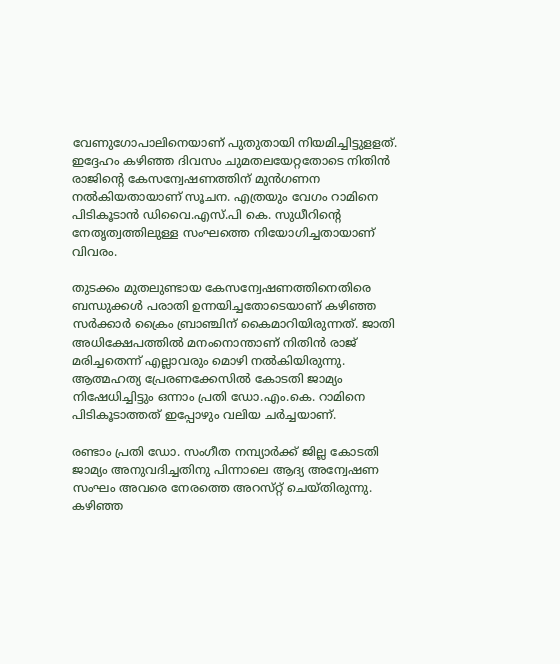വേണുഗോപാലിനെയാണ് പുതുതായി നിയമിച്ചിട്ടുളളത്. ഇദ്ദേഹം കഴിഞ്ഞ ദിവസം ചുമതലയേറ്റതോടെ നിതിൻ രാജിന്റെ കേസന്വേഷണത്തിന് മുൻഗണന നൽകിയതായാണ് സൂചന. എത്രയും വേഗം റാമിനെ പിടികൂടാൻ ഡിവൈ.എസ്.പി കെ. സുധീറിന്റെ നേതൃത്വത്തിലുള്ള സംഘത്തെ നിയോഗിച്ചതായാണ് വിവരം.

തുടക്കം മുതലുണ്ടായ കേസന്വേഷണത്തിനെതിരെ ബന്ധുക്കൾ പരാതി ഉന്നയിച്ചതോടെയാണ് കഴിഞ്ഞ സർക്കാർ ക്രൈം ബ്രാഞ്ചിന് കൈമാറിയിരുന്നത്. ജാതി അധിക്ഷേപത്തിൽ മനംനൊന്താണ് നിതിൻ രാജ് മരിച്ചതെന്ന് എല്ലാവരും മൊഴി നൽകിയിരുന്നു. ആത്മഹത്യ പ്രേരണക്കേസിൽ കോടതി ജാമ്യം നിഷേധിച്ചിട്ടും ഒന്നാം പ്രതി ഡോ.എം.കെ. റാമിനെ പിടികൂടാത്തത് ഇപ്പോഴും വലിയ ചർച്ചയാണ്.

രണ്ടാം പ്രതി ഡോ. സംഗീത നമ്പ്യാർക്ക് ജില്ല കോടതി ജാമ്യം അനുവദിച്ചതിനു പിന്നാലെ ആദ്യ അന്വേഷണ സംഘം അവരെ നേരത്തെ അറസ്‌റ്റ് ചെയ്തിരുന്നു. കഴിഞ്ഞ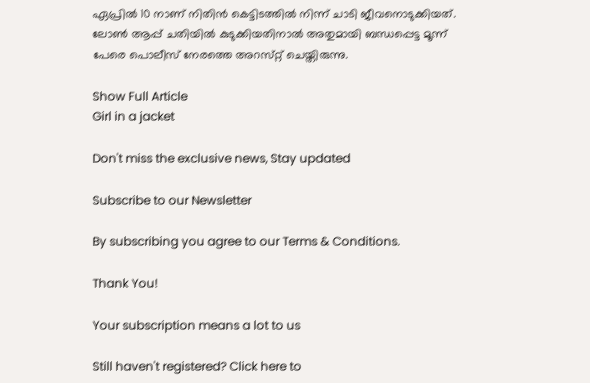ഏപ്രിൽ 10 നാണ് നിതിൻ കെട്ടിടത്തിൽ നിന്ന് ചാടി ജീവനൊടുക്കിയത്. ലോൺ ആപ്പ് ചതിയിൽ കുടുക്കിയതിനാൽ അതുമായി ബന്ധപ്പെട്ട മൂന്ന് പേരെ പൊലീസ് നേരത്തെ അറസ്‌റ്റ് ചെയ്തിരുന്നു.

Show Full Article
Girl in a jacket

Don't miss the exclusive news, Stay updated

Subscribe to our Newsletter

By subscribing you agree to our Terms & Conditions.

Thank You!

Your subscription means a lot to us

Still haven't registered? Click here to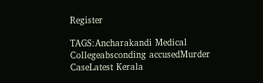Register

TAGS:Ancharakandi Medical Collegeabsconding accusedMurder CaseLatest Kerala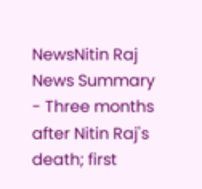NewsNitin Raj
News Summary - Three months after Nitin Raj's death; first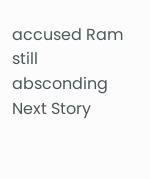accused Ram still absconding
Next Story